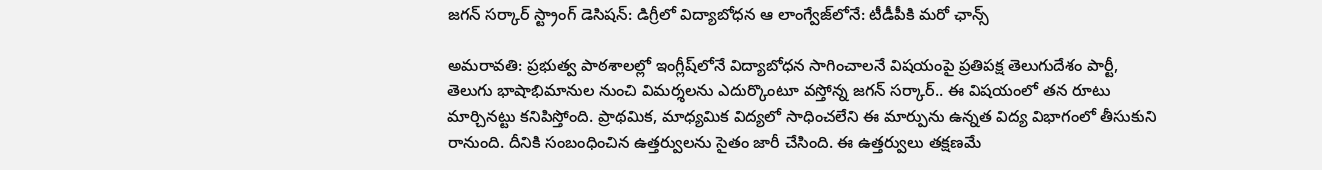జగన్ సర్కార్ స్ట్రాంగ్ డెసిషన్: డిగ్రీలో విద్యాబోధన ఆ లాంగ్వేజ్‌లోనే: టీడీపీకి మరో ఛాన్స్

అమరావతి: ప్రభుత్వ పాఠశాలల్లో ఇంగ్లీష్‌లోనే విద్యాబోధన సాగించాలనే విషయంపై ప్రతిపక్ష తెలుగుదేశం పార్టీ, తెలుగు భాషాభిమానుల నుంచి విమర్శలను ఎదుర్కొంటూ వస్తోన్న జగన్ సర్కార్.. ఈ విషయంలో తన రూటు మార్చినట్టు కనిపిస్తోంది. ప్రాథమిక, మాధ్యమిక విద్యలో సాధించలేని ఈ మార్పును ఉన్నత విద్య విభాగంలో తీసుకుని రానుంది. దీనికి సంబంధించిన ఉత్తర్వులను సైతం జారీ చేసింది. ఈ ఉత్తర్వులు తక్షణమే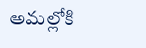అమల్లోకి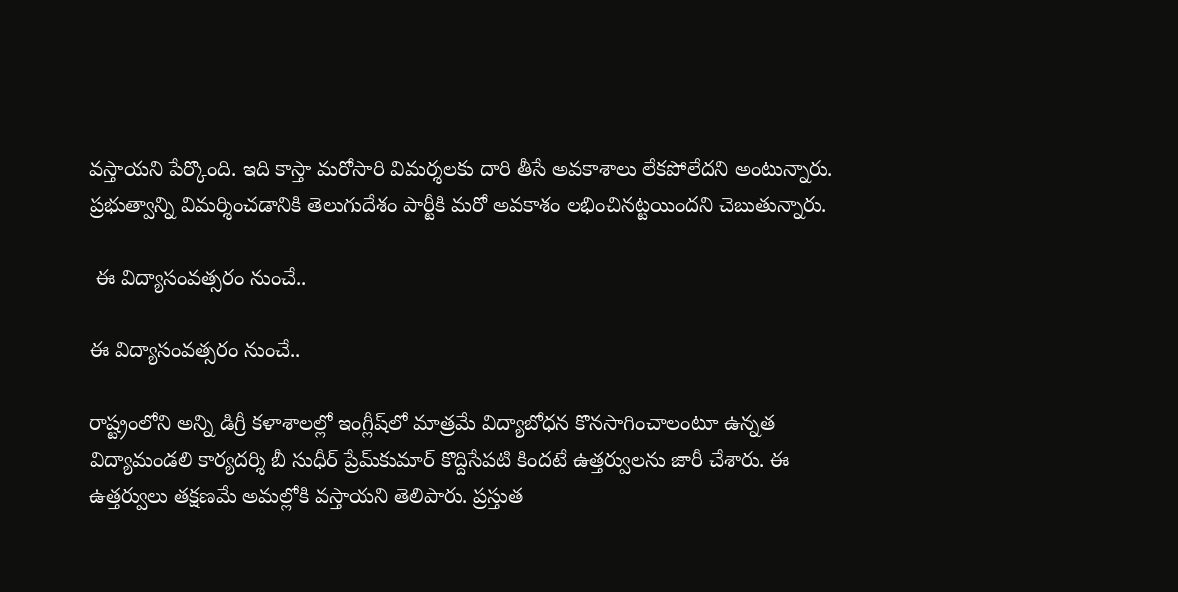వస్తాయని పేర్కొంది. ఇది కాస్తా మరోసారి విమర్శలకు దారి తీసే అవకాశాలు లేకపోలేదని అంటున్నారు. ప్రభుత్వాన్ని విమర్శించడానికి తెలుగుదేశం పార్టీకి మరో అవకాశం లభించినట్టయిందని చెబుతున్నారు.

 ఈ విద్యాసంవత్సరం నుంచే..

ఈ విద్యాసంవత్సరం నుంచే..

రాష్ట్రంలోని అన్ని డిగ్రీ కళాశాలల్లో ఇంగ్లీష్‌లో మాత్రమే విద్యాబోధన కొనసాగించాలంటూ ఉన్నత విద్యామండలి కార్యదర్శి బీ సుధీర్ ప్రేమ్‌కుమార్ కొద్దిసేపటి కిందటే ఉత్తర్వులను జారీ చేశారు. ఈ ఉత్తర్వులు తక్షణమే అమల్లోకి వస్తాయని తెలిపారు. ప్రస్తుత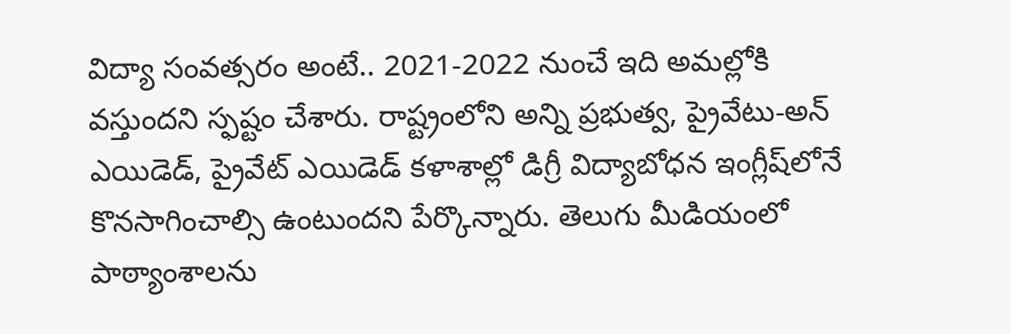విద్యా సంవత్సరం అంటే.. 2021-2022 నుంచే ఇది అమల్లోకి వస్తుందని స్ఫష్టం చేశారు. రాష్ట్రంలోని అన్ని ప్రభుత్వ, ప్రైవేటు-అన్ ఎయిడెడ్, ప్రైవేట్ ఎయిడెడ్ కళాశాల్లో డిగ్రీ విద్యాబోధన ఇంగ్లీష్‌లోనే కొనసాగించాల్సి ఉంటుందని పేర్కొన్నారు. తెలుగు మీడియంలో పాఠ్యాంశాలను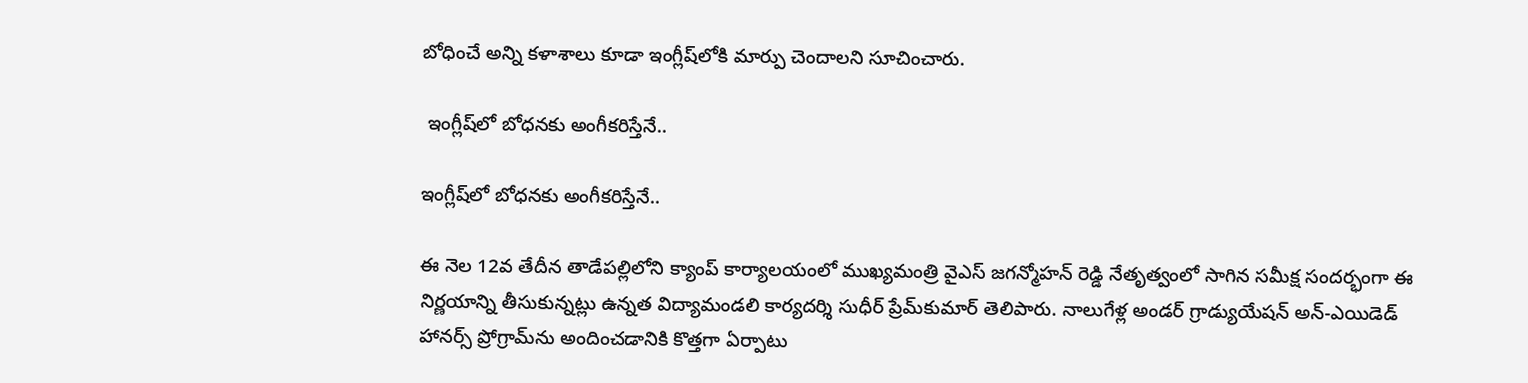బోధించే అన్ని కళాశాలు కూడా ఇంగ్లీష్‌లోకి మార్పు చెందాలని సూచించారు.

 ఇంగ్లీష్‌లో బోధనకు అంగీకరిస్తేనే..

ఇంగ్లీష్‌లో బోధనకు అంగీకరిస్తేనే..

ఈ నెల 12వ తేదీన తాడేపల్లిలోని క్యాంప్ కార్యాలయంలో ముఖ్యమంత్రి వైఎస్ జగన్మోహన్ రెడ్డి నేతృత్వంలో సాగిన సమీక్ష సందర్భంగా ఈ నిర్ణయాన్ని తీసుకున్నట్లు ఉన్నత విద్యామండలి కార్యదర్శి సుధీర్ ప్రేమ్‌కుమార్ తెలిపారు. నాలుగేళ్ల అండర్ గ్రాడ్యుయేషన్ అన్-ఎయిడెడ్ హానర్స్ ప్రోగ్రామ్‌ను అందించడానికి కొత్తగా ఏర్పాటు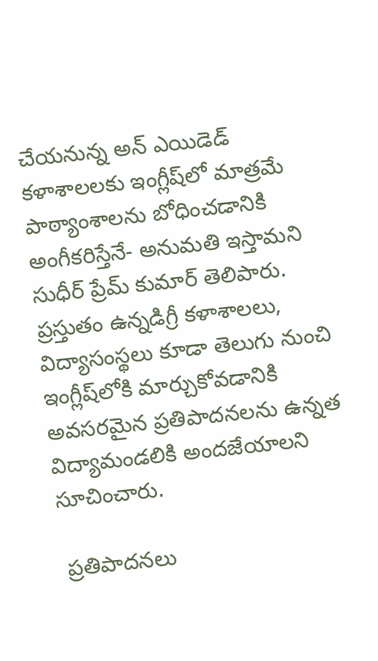చేయనున్న అన్ ఎయిడెడ్ కళాశాలలకు ఇంగ్లీష్‌లో మాత్రమే పాఠ్యాంశాలను బోధించడానికి అంగీకరిస్తేనే- అనుమతి ఇస్తామని సుధీర్ ప్రేమ్ కుమార్ తెలిపారు. ప్రస్తుతం ఉన్నడిగ్రీ కళాశాలలు, విద్యాసంస్థలు కూడా తెలుగు నుంచి ఇంగ్లీష్‌లోకి మార్చుకోవడానికి అవసరమైన ప్రతిపాదనలను ఉన్నత విద్యామండలికి అందజేయాలని సూచించారు.

 ప్రతిపాదనలు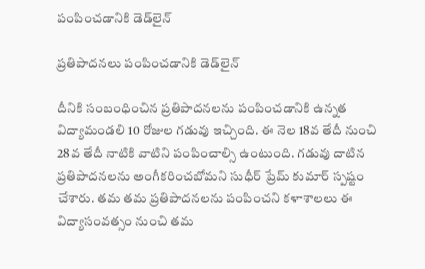పంపించడానికి డెడ్‌లైన్

ప్రతిపాదనలు పంపించడానికి డెడ్‌లైన్

దీనికి సంబంధించిన ప్రతిపాదనలను పంపించడానికి ఉన్నత విద్యామండలి 10 రోజుల గడువు ఇచ్చింది. ఈ నెల 18వ తేదీ నుంచి 28వ తేదీ నాటికి వాటిని పంపించాల్సి ఉంటుంది. గడువు దాటిన ప్రతిపాదనలను అంగీకరించబోమని సుధీర్ ప్రేమ్ కుమార్ స్పష్టం చేశారు. తమ తమ ప్రతిపాదనలను పంపించని కళాశాలలు ఈ విద్యాసంవత్సం నుంచి తమ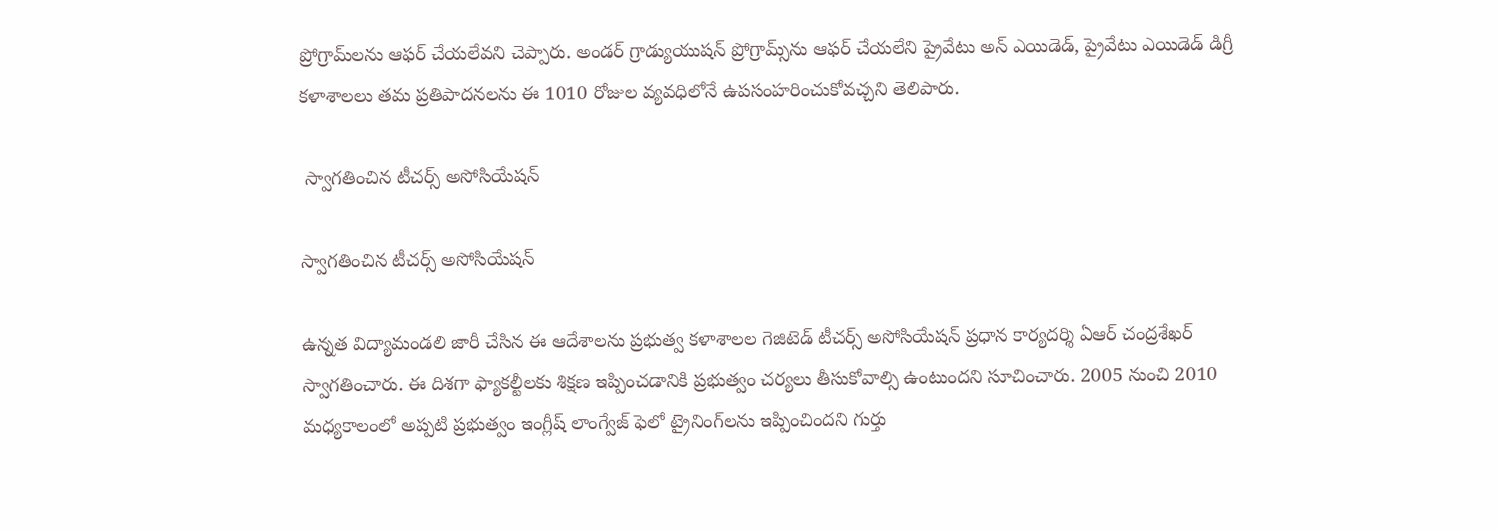ప్రోగ్రామ్‌లను ఆఫర్ చేయలేవని చెప్పారు. అండర్ గ్రాడ్యుయుషన్ ప్రోగ్రామ్స్‌ను ఆఫర్ చేయలేని ప్రైవేటు అన్ ఎయిడెడ్, ప్రైవేటు ఎయిడెడ్ డిగ్రీ కళాశాలలు తమ ప్రతిపాదనలను ఈ 1010 రోజుల వ్యవధిలోనే ఉపసంహరించుకోవచ్చని తెలిపారు.

 స్వాగతించిన టీచర్స్ అసోసియేషన్

స్వాగతించిన టీచర్స్ అసోసియేషన్

ఉన్నత విద్యామండలి జారీ చేసిన ఈ ఆదేశాలను ప్రభుత్వ కళాశాలల గెజిటెడ్ టీచర్స్ అసోసియేషన్ ప్రధాన కార్యదర్శి ఏఆర్ చంద్రశేఖర్ స్వాగతించారు. ఈ దిశగా ఫ్యాకల్టీలకు శిక్షణ ఇప్పించడానికి ప్రభుత్వం చర్యలు తీసుకోవాల్సి ఉంటుందని సూచించారు. 2005 నుంచి 2010 మధ్యకాలంలో అప్పటి ప్రభుత్వం ఇంగ్లీష్ లాంగ్వేజ్ ఫెలో ట్రైనింగ్‌లను ఇప్పించిందని గుర్తు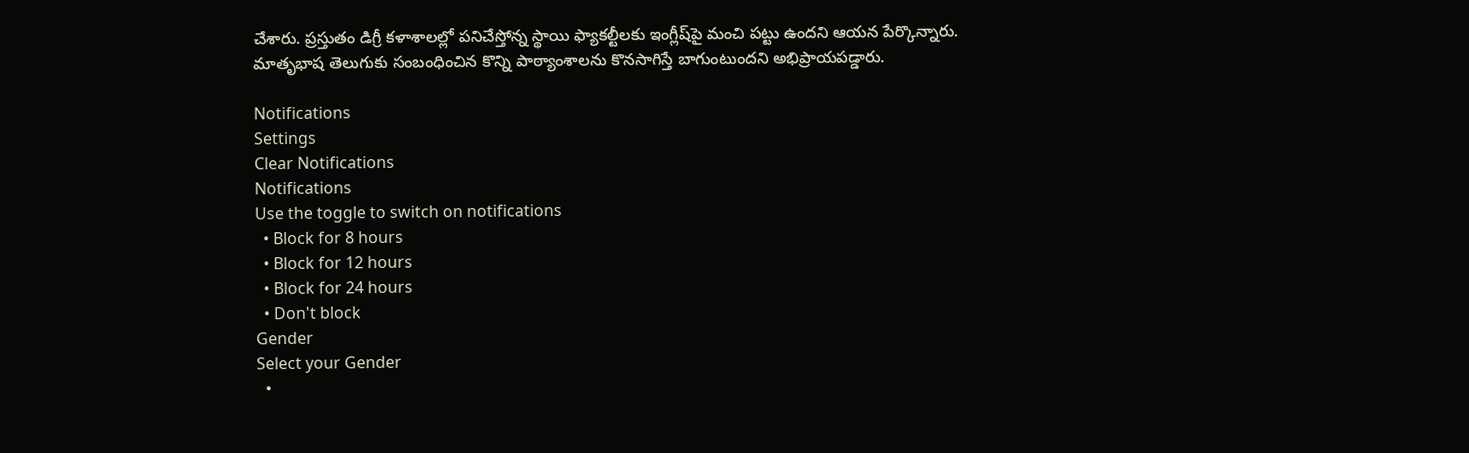చేశారు. ప్రస్తుతం డిగ్రీ కళాశాలల్లో పనిచేస్తోన్న స్థాయి ఫ్యాకల్టీలకు ఇంగ్లీష్‌పై మంచి పట్టు ఉందని ఆయన పేర్కొన్నారు. మాతృభాష తెలుగుకు సంబంధించిన కొన్ని పాఠ్యాంశాలను కొనసాగిస్తే బాగుంటుందని అభిప్రాయపడ్డారు.

Notifications
Settings
Clear Notifications
Notifications
Use the toggle to switch on notifications
  • Block for 8 hours
  • Block for 12 hours
  • Block for 24 hours
  • Don't block
Gender
Select your Gender
  •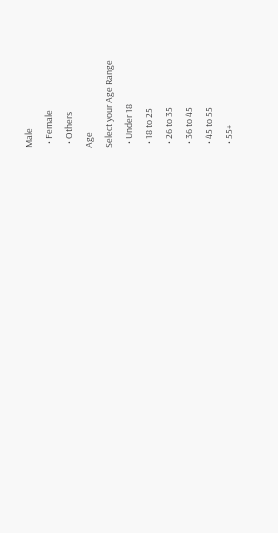Male
  • Female
  • Others
Age
Select your Age Range
  • Under 18
  • 18 to 25
  • 26 to 35
  • 36 to 45
  • 45 to 55
  • 55+